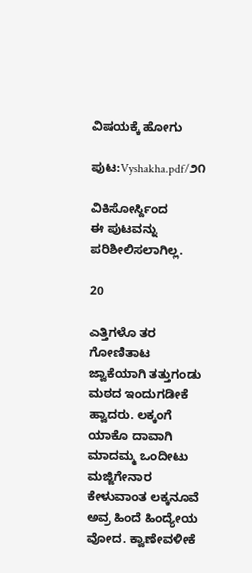ವಿಷಯಕ್ಕೆ ಹೋಗು

ಪುಟ:Vyshakha.pdf/೨೧

ವಿಕಿಸೋರ್ಸ್ದಿಂದ
ಈ ಪುಟವನ್ನು ಪರಿಶೀಲಿಸಲಾಗಿಲ್ಲ.

20

ಎತ್ತಿಗಳೊ ತರ ಗೋಣಿತಾಟ ಜ್ವಾಕೆಯಾಗಿ ತತ್ತುಗಂಡು ಮಠದ ಇಂದುಗಡೀಕೆ ಹ್ವಾದರು. ಲಕ್ಕಂಗೆ ಯಾಕೊ ದಾವಾಗಿ ಮಾದಮ್ಮ ಒಂದೀಟು ಮಜ್ಜಿಗೇನಾರ ಕೇಳುವಾಂತ ಲಕ್ಕನೂವೆ ಅವ್ರ ಹಿಂದೆ ಹಿಂದ್ಯೇಯ ವೋದ. ಕ್ವಾಣೇವಳೀಕೆ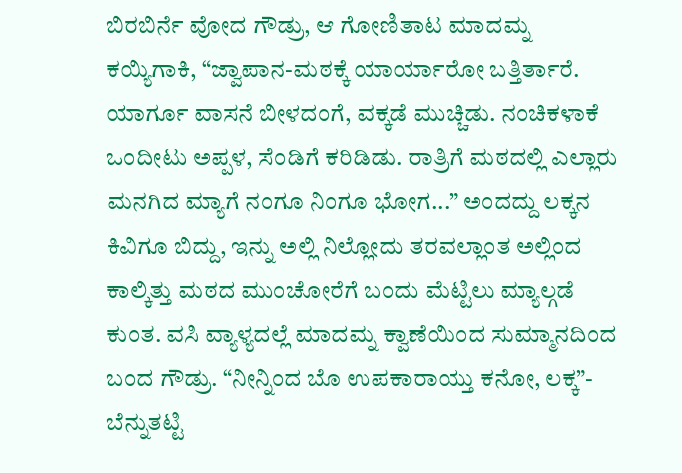ಬಿರಬಿರ್ನೆ ವೋದ ಗೌಡ್ರು, ಆ ಗೋಣಿತಾಟ ಮಾದಮ್ನ ಕಯ್ಯಿಗಾಕಿ, “ಜ್ವಾಪಾನ-ಮಠಕ್ಕೆ ಯಾರ್ಯಾರೋ ಬತ್ತಿರ್ತಾರೆ. ಯಾರ್ಗೂ ವಾಸನೆ ಬೀಳದಂಗೆ, ವಕ್ಕಡೆ ಮುಚ್ಚಿಡು. ನಂಚಿಕಳಾಕೆ ಒಂದೀಟು ಅಪ್ಪಳ, ಸೆಂಡಿಗೆ ಕರಿಡಿಡು. ರಾತ್ರಿಗೆ ಮಠದಲ್ಲಿ ಎಲ್ಲಾರು ಮನಗಿದ ಮ್ಯಾಗೆ ನಂಗೂ ನಿಂಗೂ ಭೋಗ...” ಅಂದದ್ದು ಲಕ್ಕನ ಕಿವಿಗೂ ಬಿದ್ದು, ಇನ್ನು ಅಲ್ಲಿ ನಿಲ್ಲೋದು ತರವಲ್ಲಾಂತ ಅಲ್ಲಿಂದ ಕಾಲ್ಕಿತ್ತು ಮಠದ ಮುಂಚೋರೆಗೆ ಬಂದು ಮೆಟ್ಟಿಲು ಮ್ಯಾಲ್ಗಡೆ ಕುಂತ. ವಸಿ ವ್ಯಾಳ್ಯದಲ್ಲೆ ಮಾದಮ್ನ ಕ್ವಾಣೆಯಿಂದ ಸುಮ್ಮಾನದಿಂದ ಬಂದ ಗೌಡ್ರು. “ನೀನ್ನಿಂದ ಬೊ ಉಪಕಾರಾಯ್ತು ಕನೋ, ಲಕ್ಕ”- ಬೆನ್ನುತಟ್ಟಿ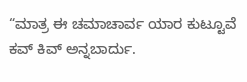“ಮಾತ್ರ ಈ ಚಮಾಚಾರ್ವ ಯಾರ ಕುಟ್ಟೂವೆ ಕವ್ ಕಿವ್ ಅನ್ನಬಾರ್ದು.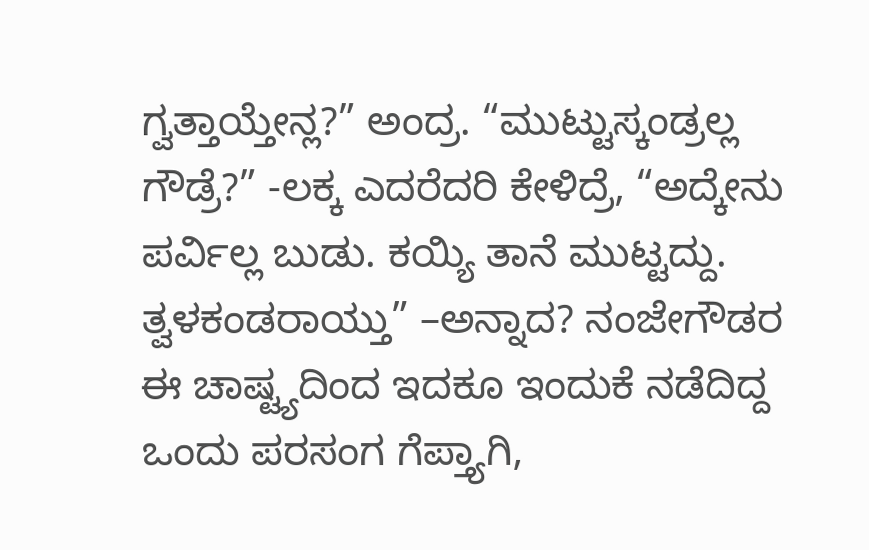ಗ್ವತ್ತಾಯ್ತೇನ್ಲ?” ಅಂದ್ರ. “ಮುಟ್ಟುಸ್ಕಂಡ್ರಲ್ಲ ಗೌಡ್ರೆ?” -ಲಕ್ಕ ಎದರೆದರಿ ಕೇಳಿದ್ರೆ, “ಅದ್ಕೇನು ಪರ್ವಿಲ್ಲ ಬುಡು. ಕಯ್ಯಿ ತಾನೆ ಮುಟ್ಟದ್ದು. ತ್ವಳಕಂಡರಾಯ್ತು” –ಅನ್ನಾದ? ನಂಜೇಗೌಡರ ಈ ಚಾಷ್ಟ್ಯದಿಂದ ಇದಕೂ ಇಂದುಕೆ ನಡೆದಿದ್ದ ಒಂದು ಪರಸಂಗ ಗೆಪ್ತ್ಯಾಗಿ,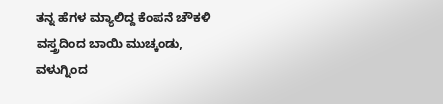ತನ್ನ ಹೆಗಳ ಮ್ಯಾಲಿದ್ದ ಕೆಂಪನೆ ಚೌಕಳಿ ವಸ್ತ್ರದಿಂದ ಬಾಯಿ ಮುಚ್ಕಂಡು, ವಳುಗ್ನಿಂದ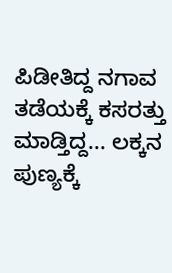ಪಿಡೀತಿದ್ದ ನಗಾವ ತಡೆಯಕ್ಕೆ ಕಸರತ್ತು ಮಾಡ್ತಿದ್ದ... ಲಕ್ಕನ ಪುಣ್ಯಕ್ಕೆ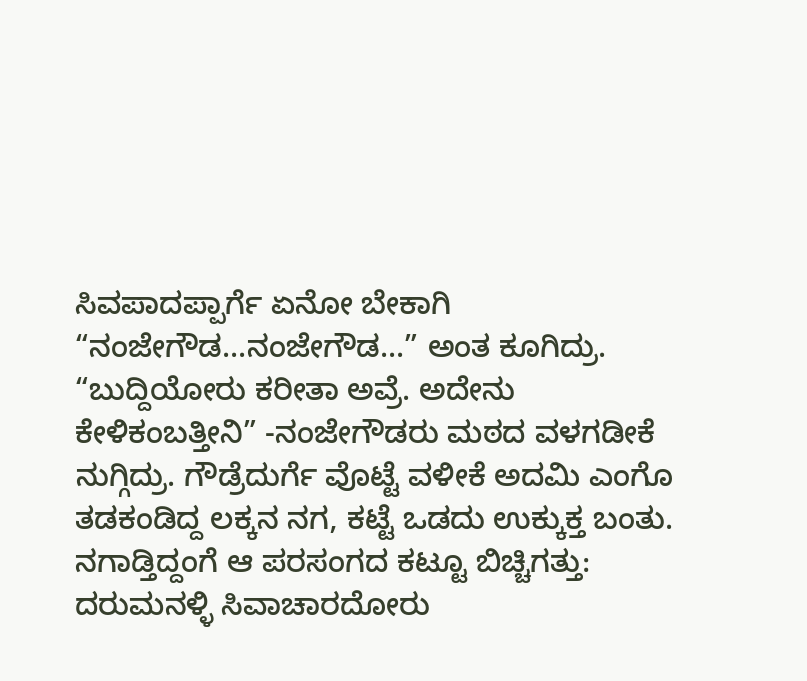ಸಿವಪಾದಪ್ಪಾರ್ಗೆ ಏನೋ ಬೇಕಾಗಿ “ನಂಜೇಗೌಡ...ನಂಜೇಗೌಡ...” ಅಂತ ಕೂಗಿದ್ರು. “ಬುದ್ದಿಯೋರು ಕರೀತಾ ಅವ್ರೆ. ಅದೇನು ಕೇಳಿಕಂಬತ್ತೀನಿ” -ನಂಜೇಗೌಡರು ಮಠದ ವಳಗಡೀಕೆ ನುಗ್ಗಿದ್ರು. ಗೌಡ್ರೆದುರ್ಗೆ ವೊಟ್ಟೆ ವಳೀಕೆ ಅದಮಿ ಎಂಗೊ ತಡಕಂಡಿದ್ದ ಲಕ್ಕನ ನಗ, ಕಟ್ಟೆ ಒಡದು ಉಕ್ಕುಕ್ತ ಬಂತು. ನಗಾಡ್ತಿದ್ದಂಗೆ ಆ ಪರಸಂಗದ ಕಟ್ಟೂ ಬಿಚ್ಚಿಗತ್ತು: ದರುಮನಳ್ಳಿ ಸಿವಾಚಾರದೋರು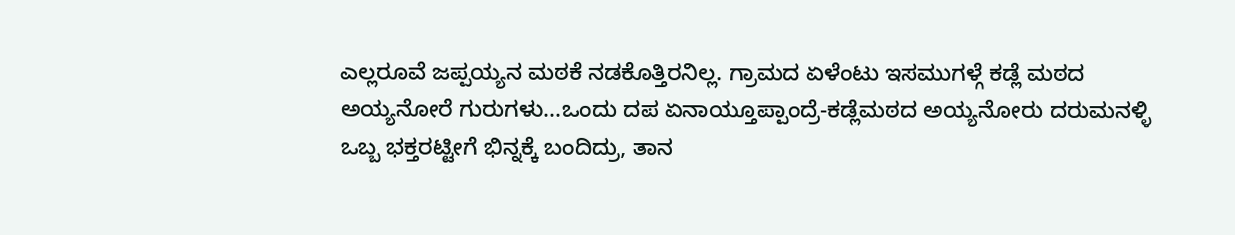ಎಲ್ಲರೂವೆ ಜಪ್ಪಯ್ಯನ ಮಠಕೆ ನಡಕೊತ್ತಿರನಿಲ್ಲ. ಗ್ರಾಮದ ಏಳೆಂಟು ಇಸಮುಗಳ್ಗೆ ಕಡ್ಲೆ ಮಠದ ಅಯ್ಯನೋರೆ ಗುರುಗಳು...ಒಂದು ದಪ ಏನಾಯ್ತೂಪ್ಪಾಂದ್ರೆ-ಕಡ್ಲೆಮಠದ ಅಯ್ಯನೋರು ದರುಮನಳ್ಳಿ ಒಬ್ಬ ಭಕ್ತರಟ್ಟೀಗೆ ಭಿನ್ನಕ್ಕೆ ಬಂದಿದ್ರು, ತಾನ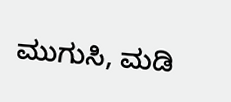ಮುಗುಸಿ, ಮಡಿ